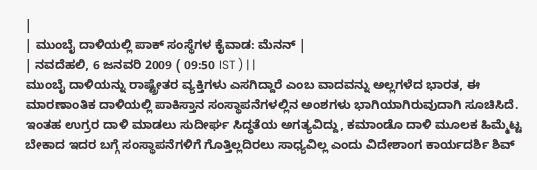|
| ಮುಂಬೈ ದಾಳಿಯಲ್ಲಿ ಪಾಕ್ ಸಂಸ್ಥೆಗಳ ಕೈವಾಡ: ಮೆನನ್ |
| ನವದೆಹಲಿ, 6 ಜನವರಿ 2009 ( 09:50 IST ) | |
ಮುಂಬೈ ದಾಳಿಯನ್ನು ರಾಷ್ಟ್ರೇತರ ವ್ಯಕ್ತಿಗಳು ಎಸಗಿದ್ದಾರೆ ಎಂಬ ವಾದವನ್ನು ಅಲ್ಲಗಳೆದ ಭಾರತ, ಈ ಮಾರಣಾಂತಿಕ ದಾಳಿಯಲ್ಲಿ ಪಾಕಿಸ್ತಾನ ಸಂಸ್ಥಾಪನೆಗಳಲ್ಲಿನ ಅಂಶಗಳು ಭಾಗಿಯಾಗಿರುವುದಾಗಿ ಸೂಚಿಸಿದೆ.
ಇಂತಹ ಉಗ್ರರ ದಾಳಿ ಮಾಡಲು ಸುದೀರ್ಘ ಸಿದ್ಧತೆಯ ಅಗತ್ಯವಿದ್ದು, ಕಮಾಂಡೊ ದಾಳಿ ಮೂಲಕ ಹಿಮ್ಮೆಟ್ಟ ಬೇಕಾದ ಇದರ ಬಗ್ಗೆ ಸಂಸ್ಥಾಪನೆಗಳಿಗೆ ಗೊತ್ತಿಲ್ಲದಿರಲು ಸಾಧ್ಯವಿಲ್ಲ ಎಂದು ವಿದೇಶಾಂಗ ಕಾರ್ಯದರ್ಶಿ ಶಿವ್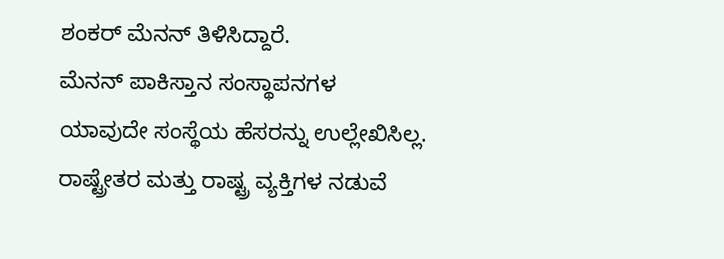ಶಂಕರ್ ಮೆನನ್ ತಿಳಿಸಿದ್ದಾರೆ.
ಮೆನನ್ ಪಾಕಿಸ್ತಾನ ಸಂಸ್ಥಾಪನಗಳ ಯಾವುದೇ ಸಂಸ್ಥೆಯ ಹೆಸರನ್ನು ಉಲ್ಲೇಖಿಸಿಲ್ಲ. ರಾಷ್ಟ್ರೇತರ ಮತ್ತು ರಾಷ್ಟ್ರ ವ್ಯಕ್ತಿಗಳ ನಡುವೆ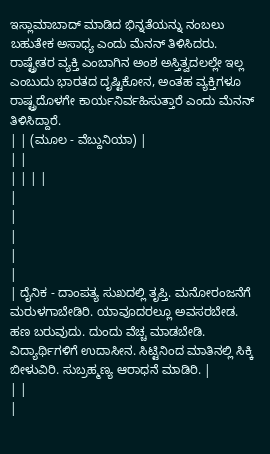ಇಸ್ಲಾಮಾಬಾದ್ ಮಾಡಿದ ಭಿನ್ನತೆಯನ್ನು ನಂಬಲು ಬಹುತೇಕ ಅಸಾಧ್ಯ ಎಂದು ಮೆನನ್ ತಿಳಿಸಿದರು.
ರಾಷ್ಟ್ರೇತರ ವ್ಯಕ್ತಿ ಎಂಬಾಗಿನ ಅಂಶ ಅಸ್ತಿತ್ವದಲಲ್ಲೇ ಇಲ್ಲ ಎಂಬುದು ಭಾರತದ ದೃಷ್ಟಿಕೋನ, ಅಂತಹ ವ್ಯಕ್ತಿಗಳೂ ರಾಷ್ಟ್ರದೊಳಗೇ ಕಾರ್ಯನಿರ್ವಹಿಸುತ್ತಾರೆ ಎಂದು ಮೆನನ್ ತಿಳಿಸಿದ್ದಾರೆ.
| | (ಮೂಲ - ವೆಬ್ದುನಿಯಾ) |
| |
| | | |
|
|
|
|
|
| ದೈನಿಕ - ದಾಂಪತ್ಯ ಸುಖದಲ್ಲಿ ತೃಪ್ತಿ. ಮನೋರಂಜನೆಗೆ ಮರುಳಗಾಬೇಡಿರಿ. ಯಾವೂದರಲ್ಲೂ ಅವಸರಬೇಡ. ಹಣ ಬರುವುದು. ದುಂದು ವೆಚ್ಚ ಮಾಡಬೇಡಿ. ವಿದ್ಯಾರ್ಥಿಗಳಿಗೆ ಉದಾಸೀನ. ಸಿಟ್ಟಿನಿಂದ ಮಾತಿನಲ್ಲಿ ಸಿಕ್ಕಿ ಬೀಳುವಿರಿ. ಸುಬ್ರಹ್ಮಣ್ಯ ಆರಾಧನೆ ಮಾಡಿರಿ. |
| |
|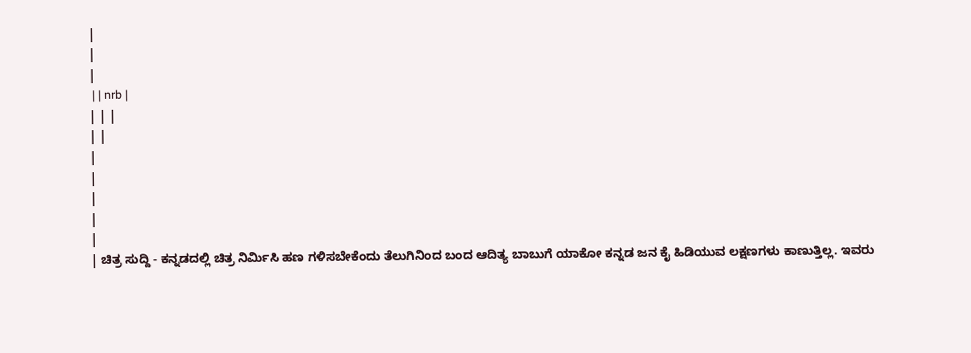|
|
|
 | | nrb |
| | |
| |
|
|
|
|
|
| ಚಿತ್ರ ಸುದ್ದಿ - ಕನ್ನಡದಲ್ಲಿ ಚಿತ್ರ ನಿರ್ಮಿಸಿ ಹಣ ಗಳಿಸಬೇಕೆಂದು ತೆಲುಗಿನಿಂದ ಬಂದ ಆದಿತ್ಯ ಬಾಬುಗೆ ಯಾಕೋ ಕನ್ನಡ ಜನ ಕೈ ಹಿಡಿಯುವ ಲಕ್ಷಣಗಳು ಕಾಣುತ್ತಿಲ್ಲ. ಇವರು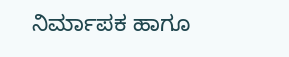ನಿರ್ಮಾಪಕ ಹಾಗೂ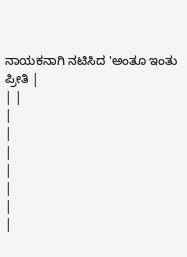ನಾಯಕನಾಗಿ ನಟಿಸಿದ 'ಅಂತೂ ಇಂತು ಪ್ರೀತಿ |
| |
|
|
|
|
|
|
|